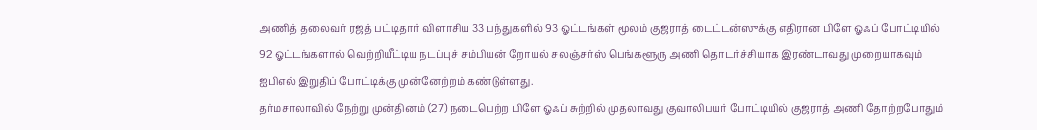அணித் தலைவர் ரஜத் பட்டிதார் விளாசிய 33 பந்துகளில் 93 ஓட்டங்கள் மூலம் குஜராத் டைட்டன்ஸுக்கு எதிரான பிளே ஓஃப் போட்டியில் 92 ஓட்டங்களால் வெற்றியீட்டிய நடப்புச் சம்பியன் றோயல் சலஞ்சர்ஸ் பெங்களூரு அணி தொடர்ச்சியாக இரண்டாவது முறையாகவும் ஐபிஎல் இறுதிப் போட்டிக்கு முன்னேற்றம் கண்டுள்ளது.
தர்மசாலாவில் நேற்று முன்தினம் (27) நடைபெற்ற பிளே ஓஃப் சுற்றில் முதலாவது குவாலிபயர் போட்டியில் குஜராத் அணி தோற்றபோதும்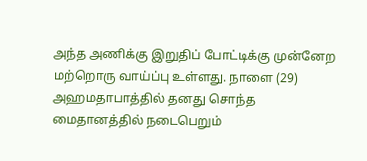அந்த அணிக்கு இறுதிப் போட்டிக்கு முன்னேற மற்றொரு வாய்ப்பு உள்ளது. நாளை (29) அஹமதாபாத்தில் தனது சொந்த மைதானத்தில் நடைபெறும்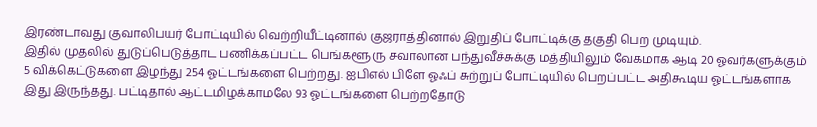இரண்டாவது குவாலிபயர் போட்டியில் வெற்றியீட்டினால் குஜராத்தினால் இறுதிப் போட்டிக்கு தகுதி பெற முடியும்.
இதில் முதலில் துடுப்பெடுத்தாட பணிக்கப்பட்ட பெங்களூரு சவாலான பந்துவீச்சுக்கு மத்தியிலும் வேகமாக ஆடி 20 ஓவர்களுக்கும் 5 விக்கெட்டுகளை இழந்து 254 ஓட்டங்களை பெற்றது. ஐபிஎல் பிளே ஓஃப் சுற்றுப் போட்டியில் பெறப்பட்ட அதிகூடிய ஓட்டங்களாக இது இருந்தது. பட்டிதால் ஆட்டமிழக்காமலே 93 ஓட்டங்களை பெற்றதோடு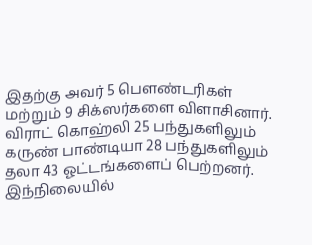இதற்கு அவர் 5 பௌண்டரிகள் மற்றும் 9 சிக்ஸர்களை விளாசினார்.
விராட் கொஹ்லி 25 பந்துகளிலும் கருண் பாண்டியா 28 பந்துகளிலும் தலா 43 ஓட்டங்களைப் பெற்றனர்.
இந்நிலையில்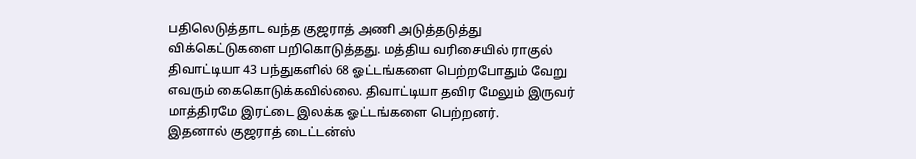பதிலெடுத்தாட வந்த குஜராத் அணி அடுத்தடுத்து விக்கெட்டுகளை பறிகொடுத்தது. மத்திய வரிசையில் ராகுல் திவாட்டியா 43 பந்துகளில் 68 ஓட்டங்களை பெற்றபோதும் வேறு எவரும் கைகொடுக்கவில்லை. திவாட்டியா தவிர மேலும் இருவர் மாத்திரமே இரட்டை இலக்க ஓட்டங்களை பெற்றனர்.
இதனால் குஜராத் டைட்டன்ஸ்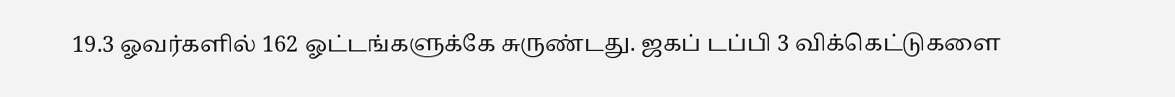19.3 ஓவர்களில் 162 ஓட்டங்களுக்கே சுருண்டது. ஜகப் டப்பி 3 விக்கெட்டுகளை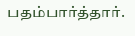பதம்பார்த்தார்.